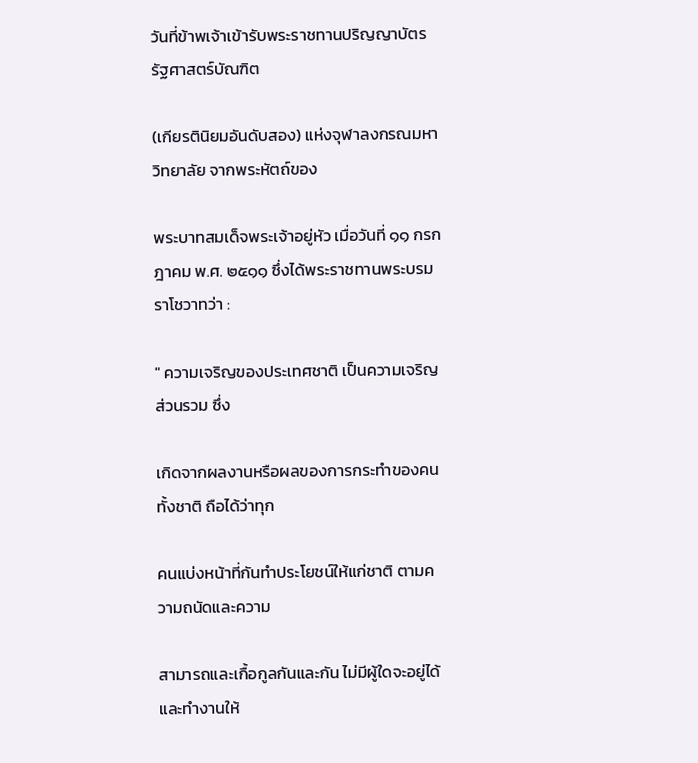วันที่ข้าพเจ้าเข้ารับพระราชทานปริญญาบัตร รัฐศาสตร์บัณฑิต

(เกียรตินิยมอันดับสอง) แห่งจุฬาลงกรณมหาวิทยาลัย จากพระหัตถ์ของ

พระบาทสมเด็จพระเจ้าอยู่หัว เมื่อวันที่ ๑๑ กรกฎาคม พ.ศ. ๒๕๑๑ ซึ่งได้พระราชทานพระบรมราโชวาทว่า :

" ความเจริญของประเทศชาติ เป็นความเจริญส่วนรวม ซึ่ง

เกิดจากผลงานหรือผลของการกระทำของคนทั้งชาติ ถือได้ว่าทุก

คนแบ่งหน้าที่กันทำประโยชน์ให้แก่ชาติ ตามความถนัดและความ

สามารถและเกื้อกูลกันและกัน ไม่มีผู้ใดจะอยู่ได้และทำงานให้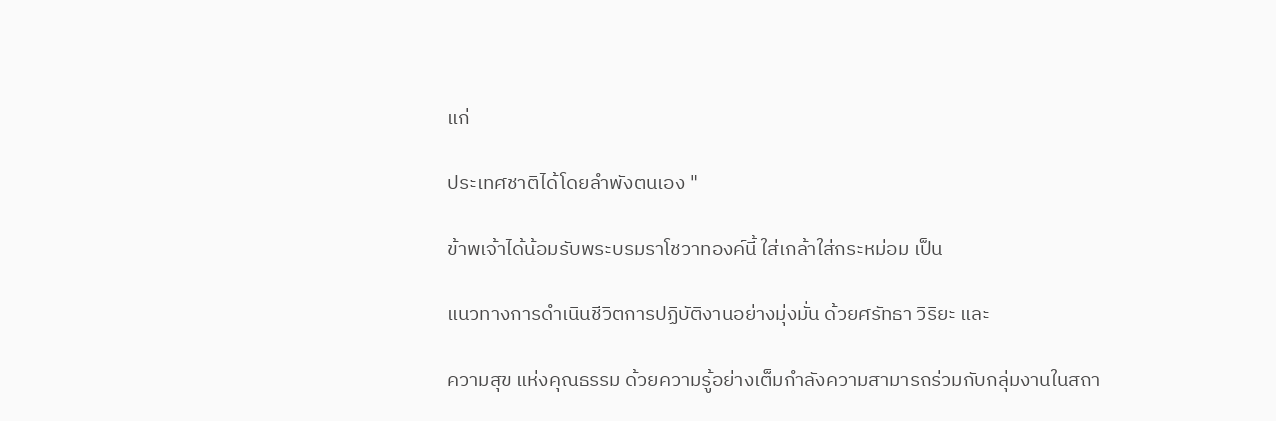แก่

ประเทศชาติได้โดยลำพังตนเอง "

ข้าพเจ้าได้น้อมรับพระบรมราโชวาทองค์นี้ ใส่เกล้าใส่กระหม่อม เป็น

แนวทางการดำเนินชีวิตการปฏิบัติงานอย่างมุ่งมั่น ด้วยศรัทธา วิริยะ และ

ความสุข แห่งคุณธรรม ด้วยความรู้อย่างเต็มกำลังความสามารถร่วมกับกลุ่มงานในสถา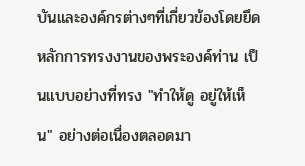บันและองค์กรต่างๆที่เกี่ยวข้องโดยยึดหลักการทรงงานของพระองค์ท่าน เป็นแบบอย่างที่ทรง "ทำให้ดู อยู่ให้เห็น" อย่างต่อเนื่องตลอดมา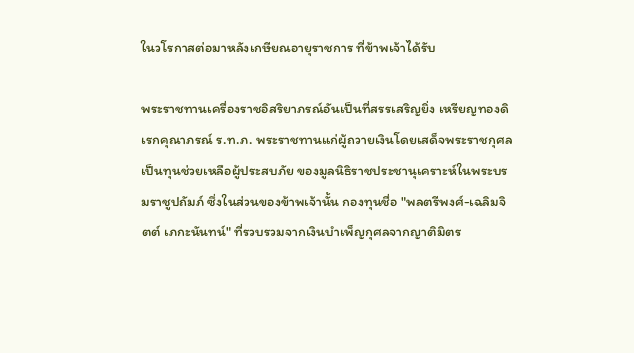ในวโรกาสต่อมาหลังเกษียณอายุราชการ ที่ข้าพเจ้าได้รับ

พระราชทานเครื่องราชอิสริยาภรณ์อันเป็นที่สรรเสริญยิ่ง เหรียญทองดิเรกคุณาภรณ์ ร.ท.ภ. พระราชทานแก่ผู้ถวายเงินโดยเสด็จพระราชกุศลเป็นทุนช่วยเหลือผู้ประสบภัย ของมูลนิธิราชประชานุเคราะห์ในพระบรมราชูปถัมภ์ ซึ่งในส่วนของข้าพเจ้านั้น กองทุนชื่อ "พลตรีพงศ์-เฉลิมจิตต์ เภกะนันทน์" ที่รวบรวมจากเงินบำเพ็ญกุศลจากญาติมิตร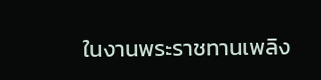ในงานพระราชทานเพลิง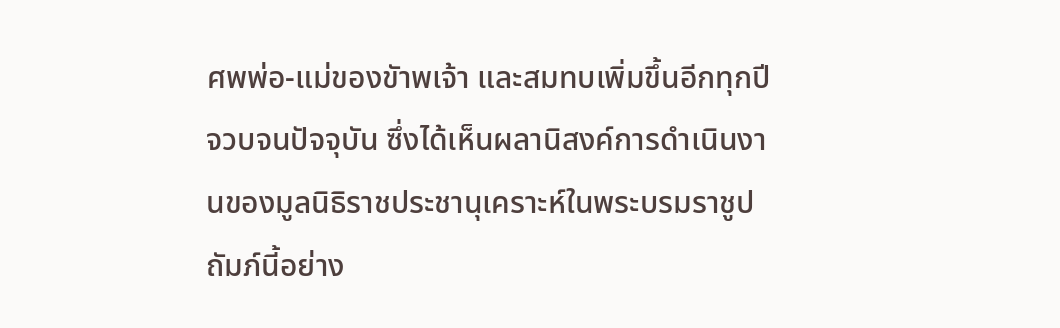ศพพ่อ-แม่ของขัาพเจ้า และสมทบเพิ่มขึ้นอีกทุกปีจวบจนปัจจุบัน ซึ่งได้เห็นผลานิสงค์การดำเนินงานของมูลนิธิราชประชานุเคราะห์ในพระบรมราชูปถัมภ์นี้อย่าง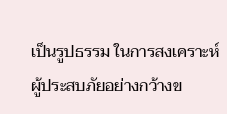เป็นรูปธรรม ในการสงเคราะห์ผู้ประสบภัยอย่างกว้างข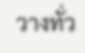วางทั่ว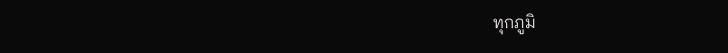ทุกภูมิ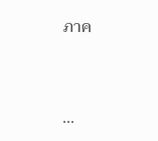ภาค


...